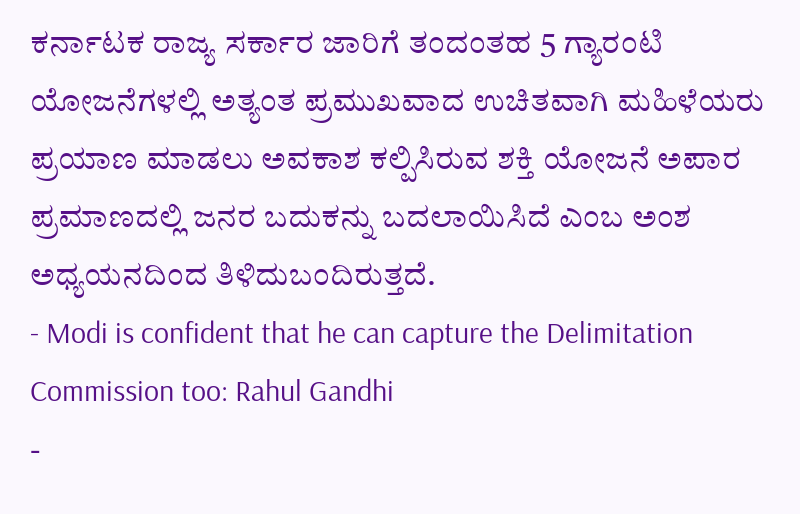ಕರ್ನಾಟಕ ರಾಜ್ಯ ಸರ್ಕಾರ ಜಾರಿಗೆ ತಂದಂತಹ 5 ಗ್ಯಾರಂಟಿ ಯೋಜನೆಗಳಲ್ಲಿ ಅತ್ಯಂತ ಪ್ರಮುಖವಾದ ಉಚಿತವಾಗಿ ಮಹಿಳೆಯರು ಪ್ರಯಾಣ ಮಾಡಲು ಅವಕಾಶ ಕಲ್ಪಿಸಿರುವ ಶಕ್ತಿ ಯೋಜನೆ ಅಪಾರ ಪ್ರಮಾಣದಲ್ಲಿ ಜನರ ಬದುಕನ್ನು ಬದಲಾಯಿಸಿದೆ ಎಂಬ ಅಂಶ ಅಧ್ಯಯನದಿಂದ ತಿಳಿದುಬಂದಿರುತ್ತದೆ.
- Modi is confident that he can capture the Delimitation Commission too: Rahul Gandhi
-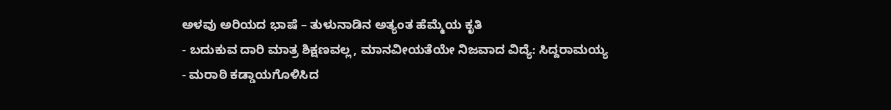ಅಳವು ಅರಿಯದ ಭಾಷೆ – ತುಳುನಾಡಿನ ಅತ್ಯಂತ ಹೆಮ್ಮೆಯ ಕೃತಿ
- ಬದುಕುವ ದಾರಿ ಮಾತ್ರ ಶಿಕ್ಷಣವಲ್ಲ, ಮಾನವೀಯತೆಯೇ ನಿಜವಾದ ವಿದ್ಯೆ: ಸಿದ್ದರಾಮಯ್ಯ
- ಮರಾಠಿ ಕಡ್ಡಾಯಗೊಳಿಸಿದ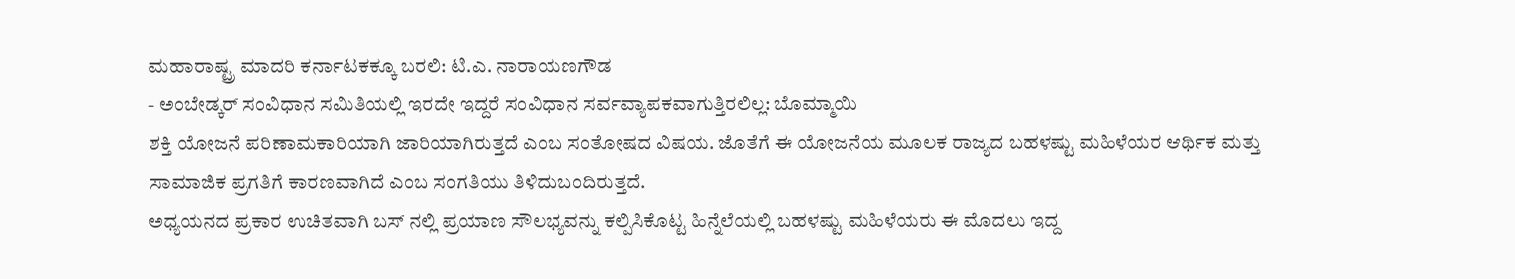ಮಹಾರಾಷ್ಟ್ರ ಮಾದರಿ ಕರ್ನಾಟಕಕ್ಕೂ ಬರಲಿ: ಟಿ.ಎ. ನಾರಾಯಣಗೌಡ
- ಅಂಬೇಡ್ಕರ್ ಸಂವಿಧಾನ ಸಮಿತಿಯಲ್ಲಿ ಇರದೇ ಇದ್ದರೆ ಸಂವಿಧಾನ ಸರ್ವವ್ಯಾಪಕವಾಗುತ್ತಿರಲಿಲ್ಲ: ಬೊಮ್ಮಾಯಿ
ಶಕ್ತಿ ಯೋಜನೆ ಪರಿಣಾಮಕಾರಿಯಾಗಿ ಜಾರಿಯಾಗಿರುತ್ತದೆ ಎಂಬ ಸಂತೋಷದ ವಿಷಯ. ಜೊತೆಗೆ ಈ ಯೋಜನೆಯ ಮೂಲಕ ರಾಜ್ಯದ ಬಹಳಷ್ಟು ಮಹಿಳೆಯರ ಆರ್ಥಿಕ ಮತ್ತು ಸಾಮಾಜಿಕ ಪ್ರಗತಿಗೆ ಕಾರಣವಾಗಿದೆ ಎಂಬ ಸಂಗತಿಯು ತಿಳಿದುಬಂದಿರುತ್ತದೆ.
ಅಧ್ಯಯನದ ಪ್ರಕಾರ ಉಚಿತವಾಗಿ ಬಸ್ ನಲ್ಲಿ ಪ್ರಯಾಣ ಸೌಲಭ್ಯವನ್ನು ಕಲ್ಪಿಸಿಕೊಟ್ಟ ಹಿನ್ನೆಲೆಯಲ್ಲಿ ಬಹಳಷ್ಟು ಮಹಿಳೆಯರು ಈ ಮೊದಲು ಇದ್ದ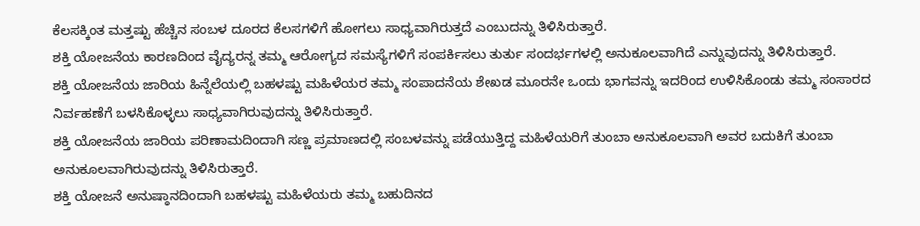ಕೆಲಸಕ್ಕಿಂತ ಮತ್ತಷ್ಟು ಹೆಚ್ಚಿನ ಸಂಬಳ ದೂರದ ಕೆಲಸಗಳಿಗೆ ಹೋಗಲು ಸಾಧ್ಯವಾಗಿರುತ್ತದೆ ಎಂಬುದನ್ನು ತಿಳಿಸಿರುತ್ತಾರೆ.
ಶಕ್ತಿ ಯೋಜನೆಯ ಕಾರಣದಿಂದ ವೈದ್ಯರನ್ನ ತಮ್ಮ ಆರೋಗ್ಯದ ಸಮಸ್ಯೆಗಳಿಗೆ ಸಂಪರ್ಕಿಸಲು ತುರ್ತು ಸಂದರ್ಭಗಳಲ್ಲಿ ಅನುಕೂಲವಾಗಿದೆ ಎನ್ನುವುದನ್ನು ತಿಳಿಸಿರುತ್ತಾರೆ.
ಶಕ್ತಿ ಯೋಜನೆಯ ಜಾರಿಯ ಹಿನ್ನೆಲೆಯಲ್ಲಿ ಬಹಳಷ್ಟು ಮಹಿಳೆಯರ ತಮ್ಮ ಸಂಪಾದನೆಯ ಶೇಖಡ ಮೂರನೇ ಒಂದು ಭಾಗವನ್ನು ಇದರಿಂದ ಉಳಿಸಿಕೊಂಡು ತಮ್ಮ ಸಂಸಾರದ ನಿರ್ವಹಣೆಗೆ ಬಳಸಿಕೊಳ್ಳಲು ಸಾಧ್ಯವಾಗಿರುವುದನ್ನು ತಿಳಿಸಿರುತ್ತಾರೆ.
ಶಕ್ತಿ ಯೋಜನೆಯ ಜಾರಿಯ ಪರಿಣಾಮದಿಂದಾಗಿ ಸಣ್ಣ ಪ್ರಮಾಣದಲ್ಲಿ ಸಂಬಳವನ್ನು ಪಡೆಯುತ್ತಿದ್ದ ಮಹಿಳೆಯರಿಗೆ ತುಂಬಾ ಅನುಕೂಲವಾಗಿ ಅವರ ಬದುಕಿಗೆ ತುಂಬಾ ಅನುಕೂಲವಾಗಿರುವುದನ್ನು ತಿಳಿಸಿರುತ್ತಾರೆ.
ಶಕ್ತಿ ಯೋಜನೆ ಅನುಷ್ಠಾನದಿಂದಾಗಿ ಬಹಳಷ್ಟು ಮಹಿಳೆಯರು ತಮ್ಮ ಬಹುದಿನದ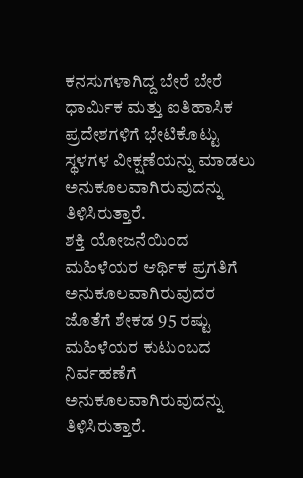ಕನಸುಗಳಾಗಿದ್ದ ಬೇರೆ ಬೇರೆ ಧಾರ್ಮಿಕ ಮತ್ತು ಐತಿಹಾಸಿಕ ಪ್ರದೇಶಗಳಿಗೆ ಭೇಟಿಕೊಟ್ಟು ಸ್ಥಳಗಳ ವೀಕ್ಷಣೆಯನ್ನು ಮಾಡಲು ಅನುಕೂಲವಾಗಿರುವುದನ್ನು ತಿಳಿಸಿರುತ್ತಾರೆ.
ಶಕ್ತಿ ಯೋಜನೆಯಿಂದ ಮಹಿಳೆಯರ ಆರ್ಥಿಕ ಪ್ರಗತಿಗೆ ಅನುಕೂಲವಾಗಿರುವುದರ ಜೊತೆಗೆ ಶೇಕಡ 95 ರಷ್ಟು ಮಹಿಳೆಯರ ಕುಟುಂಬದ ನಿರ್ವಹಣೆಗೆ ಅನುಕೂಲವಾಗಿರುವುದನ್ನು ತಿಳಿಸಿರುತ್ತಾರೆ.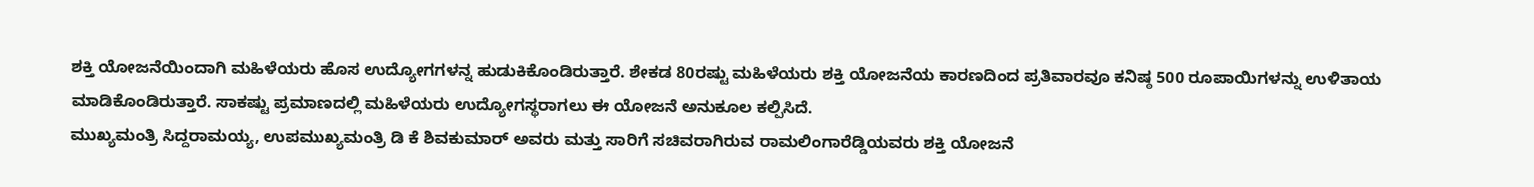ಶಕ್ತಿ ಯೋಜನೆಯಿಂದಾಗಿ ಮಹಿಳೆಯರು ಹೊಸ ಉದ್ಯೋಗಗಳನ್ನ ಹುಡುಕಿಕೊಂಡಿರುತ್ತಾರೆ. ಶೇಕಡ 80ರಷ್ಟು ಮಹಿಳೆಯರು ಶಕ್ತಿ ಯೋಜನೆಯ ಕಾರಣದಿಂದ ಪ್ರತಿವಾರವೂ ಕನಿಷ್ಠ 500 ರೂಪಾಯಿಗಳನ್ನು ಉಳಿತಾಯ ಮಾಡಿಕೊಂಡಿರುತ್ತಾರೆ. ಸಾಕಷ್ಟು ಪ್ರಮಾಣದಲ್ಲಿ ಮಹಿಳೆಯರು ಉದ್ಯೋಗಸ್ಥರಾಗಲು ಈ ಯೋಜನೆ ಅನುಕೂಲ ಕಲ್ಪಿಸಿದೆ.
ಮುಖ್ಯಮಂತ್ರಿ ಸಿದ್ದರಾಮಯ್ಯ, ಉಪಮುಖ್ಯಮಂತ್ರಿ ಡಿ ಕೆ ಶಿವಕುಮಾರ್ ಅವರು ಮತ್ತು ಸಾರಿಗೆ ಸಚಿವರಾಗಿರುವ ರಾಮಲಿಂಗಾರೆಡ್ಡಿಯವರು ಶಕ್ತಿ ಯೋಜನೆ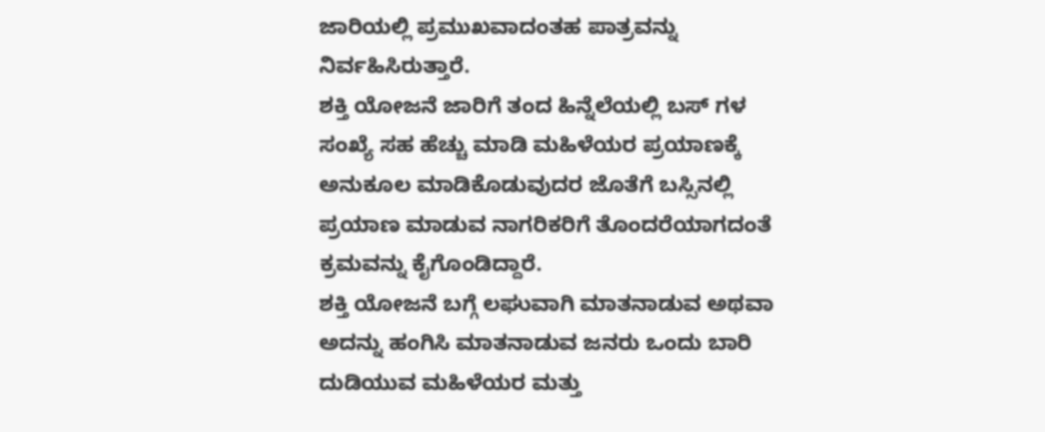ಜಾರಿಯಲ್ಲಿ ಪ್ರಮುಖವಾದಂತಹ ಪಾತ್ರವನ್ನು ನಿರ್ವಹಿಸಿರುತ್ತಾರೆ.
ಶಕ್ತಿ ಯೋಜನೆ ಜಾರಿಗೆ ತಂದ ಹಿನ್ನೆಲೆಯಲ್ಲಿ ಬಸ್ ಗಳ ಸಂಖ್ಯೆ ಸಹ ಹೆಚ್ಚು ಮಾಡಿ ಮಹಿಳೆಯರ ಪ್ರಯಾಣಕ್ಕೆ ಅನುಕೂಲ ಮಾಡಿಕೊಡುವುದರ ಜೊತೆಗೆ ಬಸ್ಸಿನಲ್ಲಿ ಪ್ರಯಾಣ ಮಾಡುವ ನಾಗರಿಕರಿಗೆ ತೊಂದರೆಯಾಗದಂತೆ ಕ್ರಮವನ್ನು ಕೈಗೊಂಡಿದ್ದಾರೆ.
ಶಕ್ತಿ ಯೋಜನೆ ಬಗ್ಗೆ ಲಘುವಾಗಿ ಮಾತನಾಡುವ ಅಥವಾ ಅದನ್ನು ಹಂಗಿಸಿ ಮಾತನಾಡುವ ಜನರು ಒಂದು ಬಾರಿ ದುಡಿಯುವ ಮಹಿಳೆಯರ ಮತ್ತು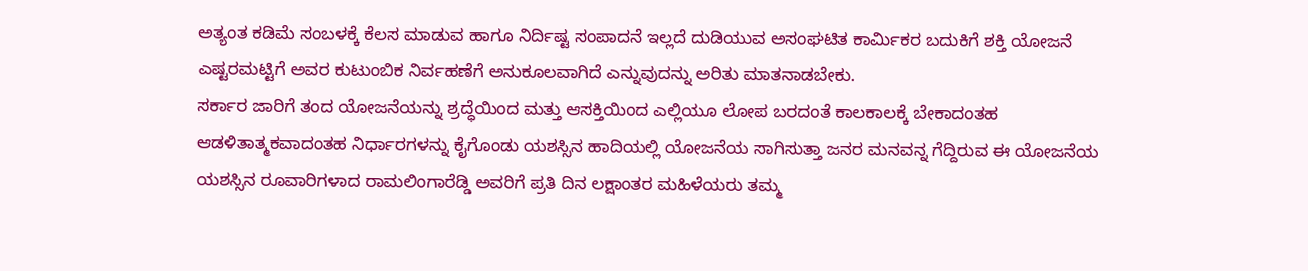ಅತ್ಯಂತ ಕಡಿಮೆ ಸಂಬಳಕ್ಕೆ ಕೆಲಸ ಮಾಡುವ ಹಾಗೂ ನಿರ್ದಿಷ್ಟ ಸಂಪಾದನೆ ಇಲ್ಲದೆ ದುಡಿಯುವ ಅಸಂಘಟಿತ ಕಾರ್ಮಿಕರ ಬದುಕಿಗೆ ಶಕ್ತಿ ಯೋಜನೆ ಎಷ್ಟರಮಟ್ಟಿಗೆ ಅವರ ಕುಟುಂಬಿಕ ನಿರ್ವಹಣೆಗೆ ಅನುಕೂಲವಾಗಿದೆ ಎನ್ನುವುದನ್ನು ಅರಿತು ಮಾತನಾಡಬೇಕು.
ಸರ್ಕಾರ ಜಾರಿಗೆ ತಂದ ಯೋಜನೆಯನ್ನು ಶ್ರದ್ಧೆಯಿಂದ ಮತ್ತು ಆಸಕ್ತಿಯಿಂದ ಎಲ್ಲಿಯೂ ಲೋಪ ಬರದಂತೆ ಕಾಲಕಾಲಕ್ಕೆ ಬೇಕಾದಂತಹ ಆಡಳಿತಾತ್ಮಕವಾದಂತಹ ನಿರ್ಧಾರಗಳನ್ನು ಕೈಗೊಂಡು ಯಶಸ್ಸಿನ ಹಾದಿಯಲ್ಲಿ ಯೋಜನೆಯ ಸಾಗಿಸುತ್ತಾ ಜನರ ಮನವನ್ನ ಗೆದ್ದಿರುವ ಈ ಯೋಜನೆಯ ಯಶಸ್ಸಿನ ರೂವಾರಿಗಳಾದ ರಾಮಲಿಂಗಾರೆಡ್ಡಿ ಅವರಿಗೆ ಪ್ರತಿ ದಿನ ಲಕ್ಷಾಂತರ ಮಹಿಳೆಯರು ತಮ್ಮ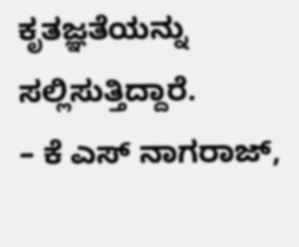ಕೃತಜ್ಞತೆಯನ್ನು ಸಲ್ಲಿಸುತ್ತಿದ್ದಾರೆ.
– ಕೆ ಎಸ್ ನಾಗರಾಜ್,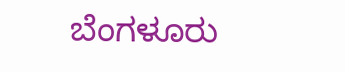ಬೆಂಗಳೂರು